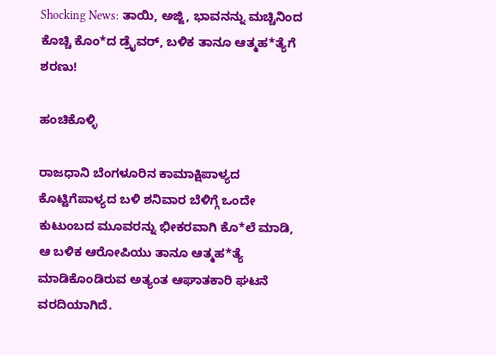Shocking News: ತಾಯಿ, ಅಜ್ಜಿ, ಭಾವನನ್ನು ಮಚ್ಚಿನಿಂದ ಕೊಚ್ಚಿ ಕೊಂ*ದ ಡ್ರೈವರ್, ಬಳಿಕ ತಾನೂ ಆತ್ಮಹ*ತ್ಯೆಗೆ ಶರಣು!

ಹಂಚಿಕೊಳ್ಳಿ

ರಾಜಧಾನಿ ಬೆಂಗಳೂರಿನ ಕಾಮಾಕ್ಷಿಪಾಳ್ಯದ ಕೊಟ್ಟಿಗೆಪಾಳ್ಯದ ಬಳಿ ಶನಿವಾರ ಬೆಳಿಗ್ಗೆ ಒಂದೇ ಕುಟುಂಬದ ಮೂವರನ್ನು ಭೀಕರವಾಗಿ ಕೊ*ಲೆ ಮಾಡಿ, ಆ ಬಳಿಕ ಆರೋಪಿಯು ತಾನೂ ಆತ್ಮಹ*ತ್ಯೆ ಮಾಡಿಕೊಂಡಿರುವ ಅತ್ಯಂತ ಆಘಾತಕಾರಿ ಘಟನೆ ವರದಿಯಾಗಿದೆ.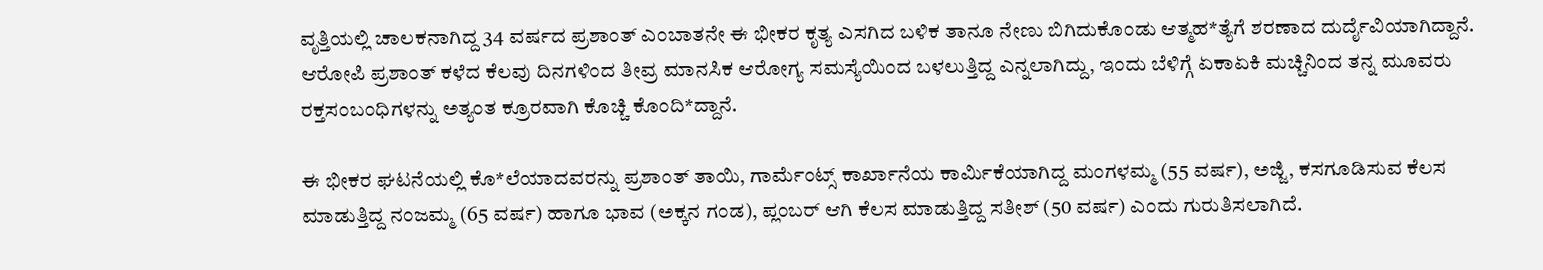ವೃತ್ತಿಯಲ್ಲಿ ಚಾಲಕನಾಗಿದ್ದ 34 ವರ್ಷದ ಪ್ರಶಾಂತ್ ಎಂಬಾತನೇ ಈ ಭೀಕರ ಕೃತ್ಯ ಎಸಗಿದ ಬಳಿಕ ತಾನೂ ನೇಣು ಬಿಗಿದುಕೊಂಡು ಆತ್ಮಹ*ತ್ಯೆಗೆ ಶರಣಾದ ದುರ್ದೈವಿಯಾಗಿದ್ದಾನೆ. ಆರೋಪಿ ಪ್ರಶಾಂತ್ ಕಳೆದ ಕೆಲವು ದಿನಗಳಿಂದ ತೀವ್ರ ಮಾನಸಿಕ ಆರೋಗ್ಯ ಸಮಸ್ಯೆಯಿಂದ ಬಳಲುತ್ತಿದ್ದ ಎನ್ನಲಾಗಿದ್ದು, ಇಂದು ಬೆಳಿಗ್ಗೆ ಏಕಾಏಕಿ ಮಚ್ಚಿನಿಂದ ತನ್ನ ಮೂವರು ರಕ್ತಸಂಬಂಧಿಗಳನ್ನು ಅತ್ಯಂತ ಕ್ರೂರವಾಗಿ ಕೊಚ್ಚಿ ಕೊಂದಿ*ದ್ದಾನೆ.

ಈ ಭೀಕರ ಘಟನೆಯಲ್ಲಿ ಕೊ*ಲೆಯಾದವರನ್ನು ಪ್ರಶಾಂತ್ ತಾಯಿ, ಗಾರ್ಮೆಂಟ್ಸ್ ಕಾರ್ಖಾನೆಯ ಕಾರ್ಮಿಕೆಯಾಗಿದ್ದ ಮಂಗಳಮ್ಮ (55 ವರ್ಷ), ಅಜ್ಜಿ, ಕಸಗೂಡಿಸುವ ಕೆಲಸ ಮಾಡುತ್ತಿದ್ದ ನಂಜಮ್ಮ (65 ವರ್ಷ) ಹಾಗೂ ಭಾವ (ಅಕ್ಕನ ಗಂಡ), ಪ್ಲಂಬರ್ ಆಗಿ ಕೆಲಸ ಮಾಡುತ್ತಿದ್ದ ಸತೀಶ್ (50 ವರ್ಷ) ಎಂದು ಗುರುತಿಸಲಾಗಿದೆ.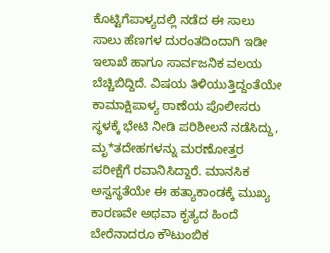ಕೊಟ್ಟಿಗೆಪಾಳ್ಯದಲ್ಲಿ ನಡೆದ ಈ ಸಾಲು ಸಾಲು ಹೆಣಗಳ ದುರಂತದಿಂದಾಗಿ ಇಡೀ ಇಲಾಖೆ ಹಾಗೂ ಸಾರ್ವಜನಿಕ ವಲಯ ಬೆಚ್ಚಿಬಿದ್ದಿದೆ. ವಿಷಯ ತಿಳಿಯುತ್ತಿದ್ದಂತೆಯೇ ಕಾಮಾಕ್ಷಿಪಾಳ್ಯ ಠಾಣೆಯ ಪೊಲೀಸರು ಸ್ಥಳಕ್ಕೆ ಭೇಟಿ ನೀಡಿ ಪರಿಶೀಲನೆ ನಡೆಸಿದ್ದು, ಮೃ*ತದೇಹಗಳನ್ನು ಮರಣೋತ್ತರ ಪರೀಕ್ಷೆಗೆ ರವಾನಿಸಿದ್ದಾರೆ. ಮಾನಸಿಕ ಅಸ್ವಸ್ಥತೆಯೇ ಈ ಹತ್ಯಾಕಾಂಡಕ್ಕೆ ಮುಖ್ಯ ಕಾರಣವೇ ಅಥವಾ ಕೃತ್ಯದ ಹಿಂದೆ ಬೇರೆನಾದರೂ ಕೌಟುಂಬಿಕ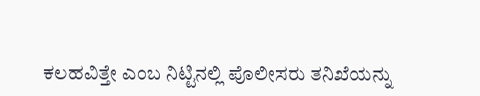ಕಲಹವಿತ್ತೇ ಎಂಬ ನಿಟ್ಟಿನಲ್ಲಿ ಪೊಲೀಸರು ತನಿಖೆಯನ್ನು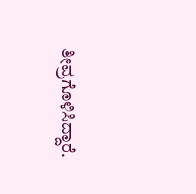ತೀವ್ರಗೊಳಿಸಿದ್ದಾರೆ.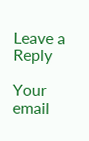Leave a Reply

Your email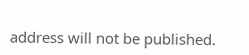address will not be published.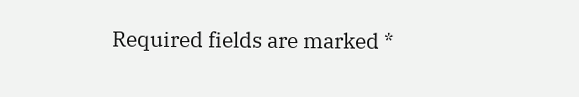Required fields are marked *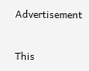Advertisement


This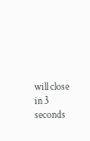will close in 3 seconds